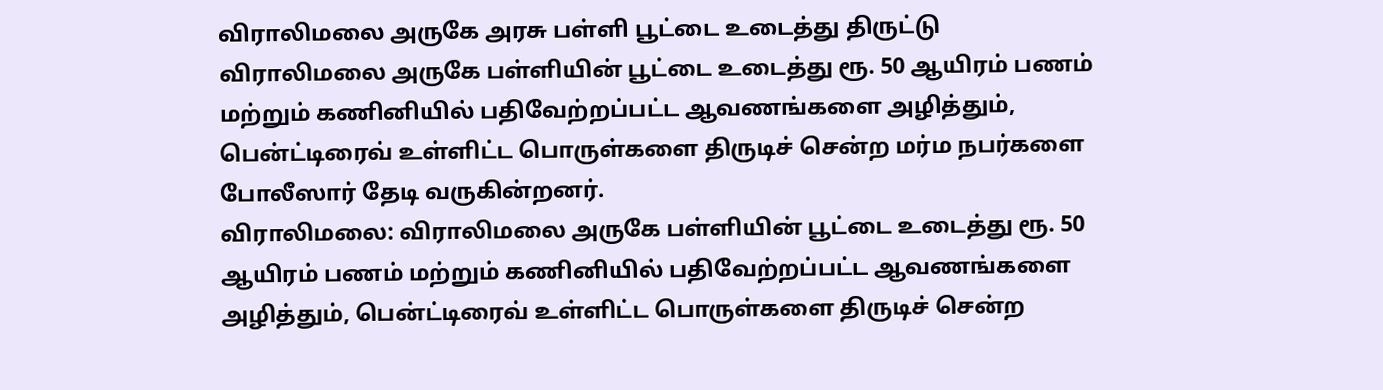விராலிமலை அருகே அரசு பள்ளி பூட்டை உடைத்து திருட்டு
விராலிமலை அருகே பள்ளியின் பூட்டை உடைத்து ரூ. 50 ஆயிரம் பணம் மற்றும் கணினியில் பதிவேற்றப்பட்ட ஆவணங்களை அழித்தும், பென்ட்டிரைவ் உள்ளிட்ட பொருள்களை திருடிச் சென்ற மர்ம நபர்களை போலீஸார் தேடி வருகின்றனர்.
விராலிமலை: விராலிமலை அருகே பள்ளியின் பூட்டை உடைத்து ரூ. 50 ஆயிரம் பணம் மற்றும் கணினியில் பதிவேற்றப்பட்ட ஆவணங்களை அழித்தும், பென்ட்டிரைவ் உள்ளிட்ட பொருள்களை திருடிச் சென்ற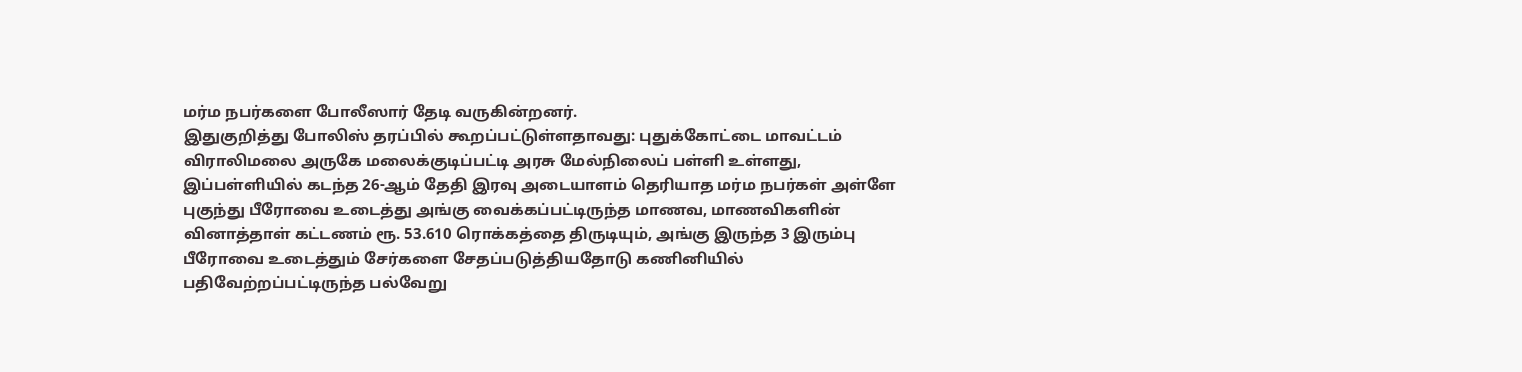மர்ம நபர்களை போலீஸார் தேடி வருகின்றனர்.
இதுகுறித்து போலிஸ் தரப்பில் கூறப்பட்டுள்ளதாவது: புதுக்கோட்டை மாவட்டம் விராலிமலை அருகே மலைக்குடிப்பட்டி அரசு மேல்நிலைப் பள்ளி உள்ளது, இப்பள்ளியில் கடந்த 26-ஆம் தேதி இரவு அடையாளம் தெரியாத மர்ம நபர்கள் அள்ளே புகுந்து பீரோவை உடைத்து அங்கு வைக்கப்பட்டிருந்த மாணவ, மாணவிகளின் வினாத்தாள் கட்டணம் ரூ. 53.610 ரொக்கத்தை திருடியும், அங்கு இருந்த 3 இரும்பு பீரோவை உடைத்தும் சேர்களை சேதப்படுத்தியதோடு கணினியில் பதிவேற்றப்பட்டிருந்த பல்வேறு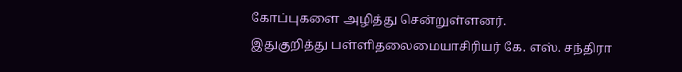கோப்புகளை அழித்து சென்றுள்ளனர்.
இதுகுறித்து பள்ளிதலைமையாசிரியர் கே. எஸ். சந்திரா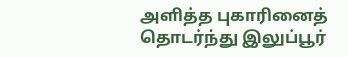அளித்த புகாரினைத் தொடர்ந்து இலுப்பூர்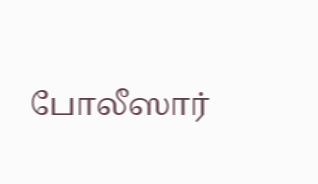போலீஸார்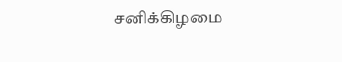சனிக்கிழமை